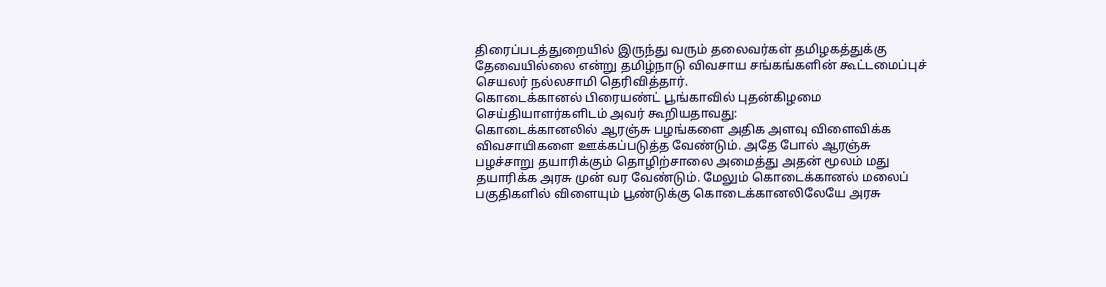திரைப்படத்துறையில் இருந்து வரும் தலைவர்கள் தமிழகத்துக்கு தேவையில்லை என்று தமிழ்நாடு விவசாய சங்கங்களின் கூட்டமைப்புச் செயலர் நல்லசாமி தெரிவித்தார்.
கொடைக்கானல் பிரையண்ட் பூங்காவில் புதன்கிழமை செய்தியாளர்களிடம் அவர் கூறியதாவது:
கொடைக்கானலில் ஆரஞ்சு பழங்களை அதிக அளவு விளைவிக்க விவசாயிகளை ஊக்கப்படுத்த வேண்டும். அதே போல் ஆரஞ்சு பழச்சாறு தயாரிக்கும் தொழிற்சாலை அமைத்து அதன் மூலம் மது தயாரிக்க அரசு முன் வர வேண்டும். மேலும் கொடைக்கானல் மலைப் பகுதிகளில் விளையும் பூண்டுக்கு கொடைக்கானலிலேயே அரசு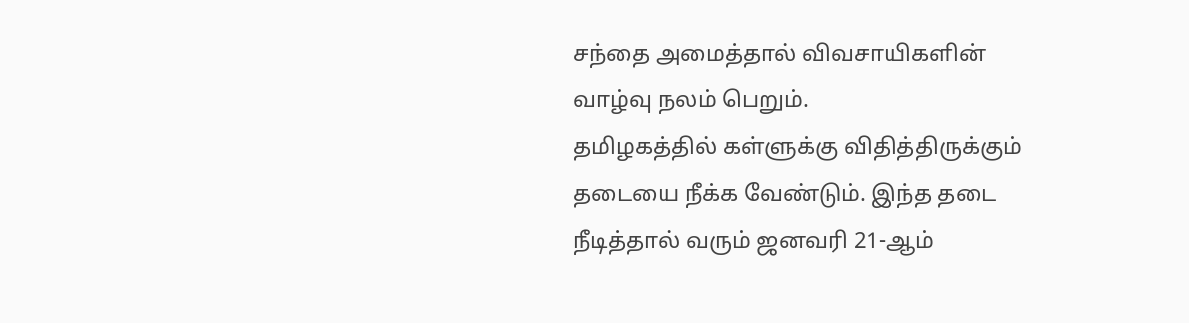சந்தை அமைத்தால் விவசாயிகளின் வாழ்வு நலம் பெறும்.
தமிழகத்தில் கள்ளுக்கு விதித்திருக்கும் தடையை நீக்க வேண்டும். இந்த தடை நீடித்தால் வரும் ஜனவரி 21-ஆம்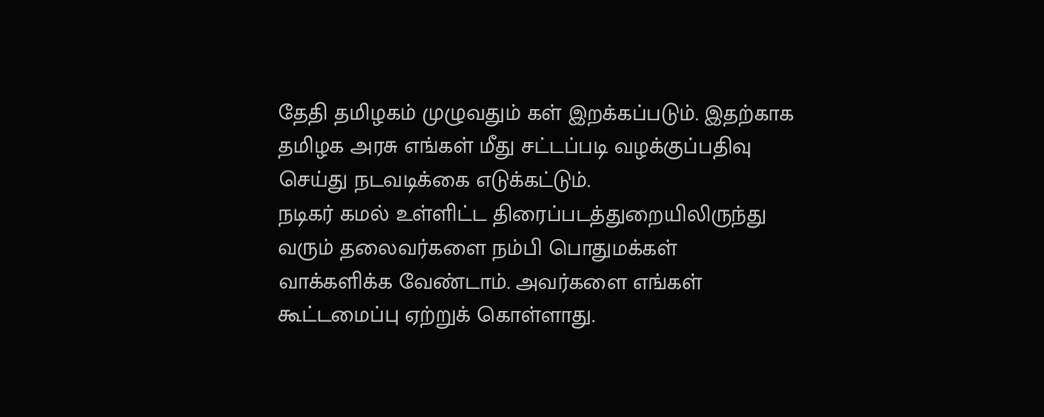தேதி தமிழகம் முழுவதும் கள் இறக்கப்படும். இதற்காக தமிழக அரசு எங்கள் மீது சட்டப்படி வழக்குப்பதிவு செய்து நடவடிக்கை எடுக்கட்டும்.
நடிகர் கமல் உள்ளிட்ட திரைப்படத்துறையிலிருந்து வரும் தலைவர்களை நம்பி பொதுமக்கள் வாக்களிக்க வேண்டாம். அவர்களை எங்கள் கூட்டமைப்பு ஏற்றுக் கொள்ளாது.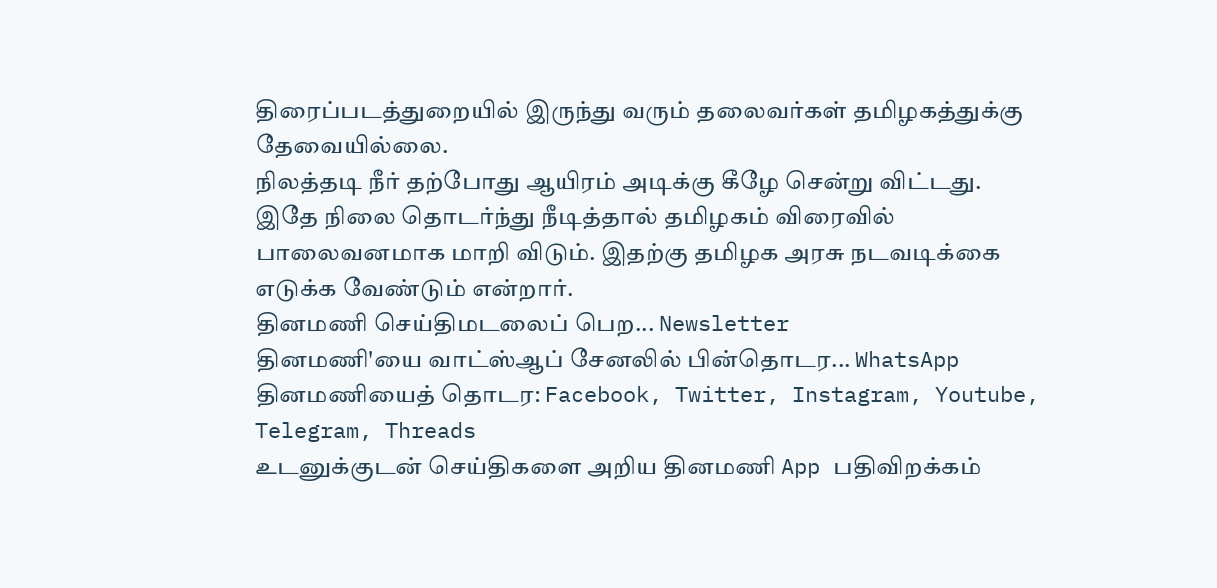திரைப்படத்துறையில் இருந்து வரும் தலைவர்கள் தமிழகத்துக்கு தேவையில்லை.
நிலத்தடி நீர் தற்போது ஆயிரம் அடிக்கு கீழே சென்று விட்டது. இதே நிலை தொடர்ந்து நீடித்தால் தமிழகம் விரைவில் பாலைவனமாக மாறி விடும். இதற்கு தமிழக அரசு நடவடிக்கை எடுக்க வேண்டும் என்றார்.
தினமணி செய்திமடலைப் பெற... Newsletter
தினமணி'யை வாட்ஸ்ஆப் சேனலில் பின்தொடர... WhatsApp
தினமணியைத் தொடர: Facebook, Twitter, Instagram, Youtube, Telegram, Threads
உடனுக்குடன் செய்திகளை அறிய தினமணி App பதிவிறக்கம்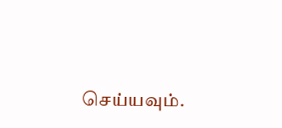செய்யவும்.